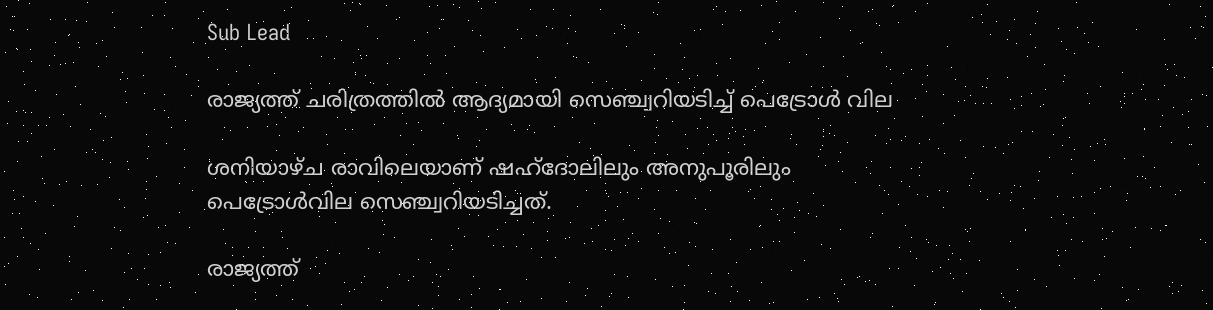Sub Lead

രാജ്യത്ത് ചരിത്രത്തില്‍ ആദ്യമായി സെഞ്ച്വറിയടിച്ച് പെട്രോള്‍ വില

ശനിയാഴ്ച രാവിലെയാണ് ഷഹ്ദോലിലും അനുപൂരിലും പെട്രോൾവില സെഞ്ച്വറിയടിച്ചത്.

രാജ്യത്ത്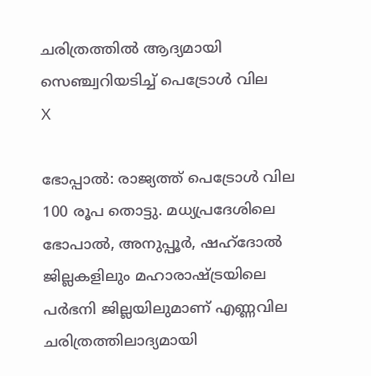ചരിത്രത്തില്‍ ആദ്യമായി സെഞ്ച്വറിയടിച്ച് പെട്രോള്‍ വില
X

ഭോപ്പാൽ: രാജ്യത്ത് പെട്രോൾ വില 100 രൂപ തൊട്ടു. മധ്യപ്രദേശിലെ ഭോപാൽ, അനുപ്പൂർ, ഷഹ്ദോൽ ജില്ലകളിലും മഹാരാഷ്ട്രയിലെ പർഭനി ജില്ലയിലുമാണ് എണ്ണവില ചരിത്രത്തിലാദ്യമായി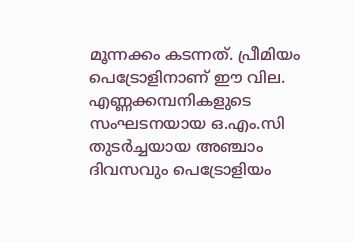മൂന്നക്കം കടന്നത്. പ്രീമിയം പെട്രോളിനാണ് ഈ വില. എണ്ണക്കമ്പനികളുടെ സംഘടനയായ ഒ.എം.സി തുടർച്ചയായ അഞ്ചാം ദിവസവും പെട്രോളിയം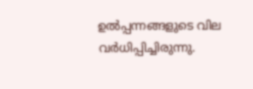ഉൽപ്പന്നങ്ങളുടെ വില വർധിപ്പിച്ചിരുന്നു.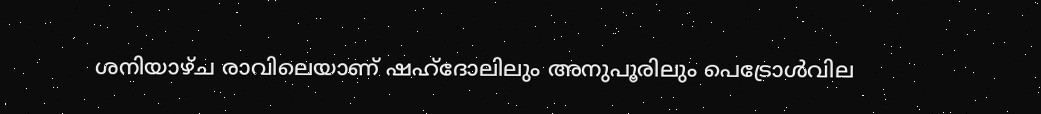ശനിയാഴ്ച രാവിലെയാണ് ഷഹ്ദോലിലും അനുപൂരിലും പെട്രോൾവില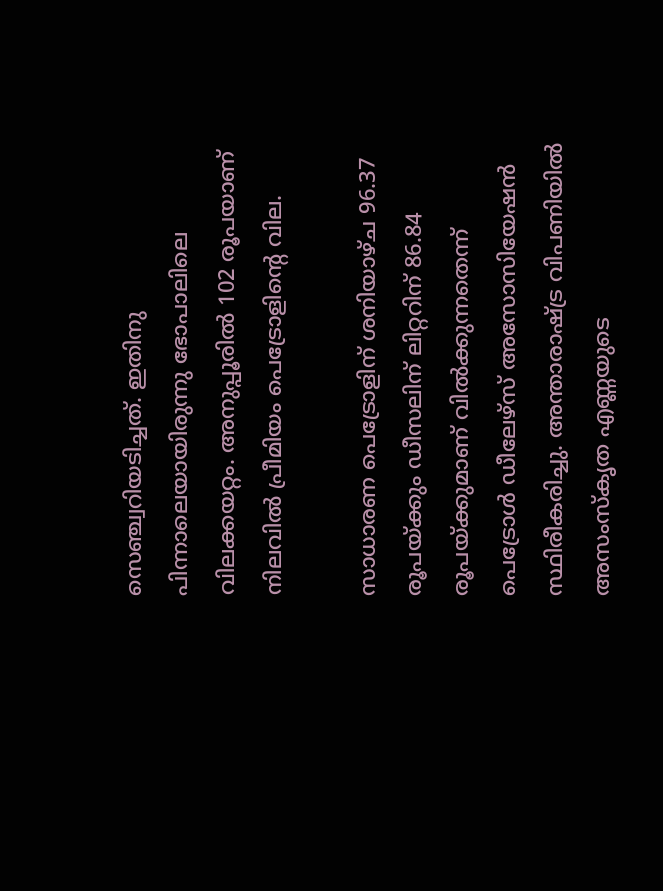സെഞ്ച്വറിയടിച്ചത്. ഇതിനു പിന്നാലെയായിരുന്നു ഭോപാലിലെ വിലക്കയറ്റം. അനുപ്പൂരിൽ 102 രൂപയാണ് നിലവിൽ പ്രീമിയം പെട്രോളിന്റെ വില.

സാധാരണ പെട്രോളിന് ശനിയാഴ്ച 96.37 രൂപയ്ക്കും ഡീസലിന് ലിറ്ററിന് 86.84 രൂപയ്ക്കുമാണ് വിൽക്കുന്നതെന്ന് പെട്രോൾ ഡീലേഴ്സ് അസോസിയേഷൻ സ്ഥിരീകരിച്ചു. അന്താരാഷ്ട്ര വിപണിയിൽ അസംസ്കൃത എണ്ണയുടെ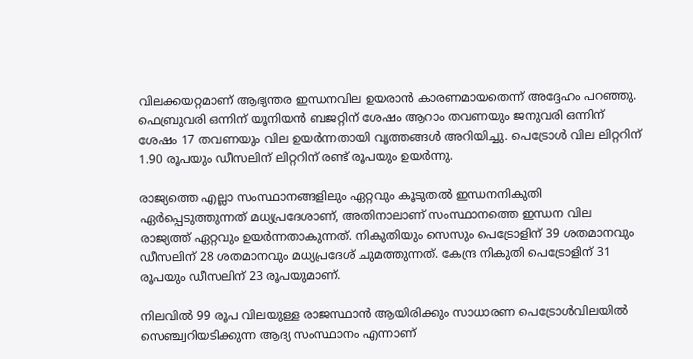വിലക്കയറ്റമാണ് ആഭ്യന്തര ഇന്ധനവില ഉയരാൻ കാരണമായതെന്ന് അദ്ദേഹം പറഞ്ഞു. ഫെബ്രുവരി ഒന്നിന് യൂനിയൻ ബജറ്റിന് ശേഷം ആറാം തവണയും ജനുവരി ഒന്നിന് ശേഷം 17 തവണയും വില ഉയർന്നതായി വൃത്തങ്ങൾ അറിയിച്ചു. പെട്രോൾ വില ലിറ്ററിന് 1.90 രൂപയും ഡീസലിന് ലിറ്ററിന് രണ്ട് രൂപയും ഉയർന്നു.

രാജ്യത്തെ എല്ലാ സംസ്ഥാനങ്ങളിലും ഏറ്റവും കൂടുതൽ ഇന്ധനനികുതി ഏർപ്പെടുത്തുന്നത് മധ്യപ്രദേശാണ്, അതിനാലാണ് സംസ്ഥാനത്തെ ഇന്ധന വില രാജ്യത്ത് ഏറ്റവും ഉയർന്നതാകുന്നത്. നികുതിയും സെസും പെട്രോളിന് 39 ശതമാനവും ഡീസലിന് 28 ശതമാനവും മധ്യപ്രദേശ് ചുമത്തുന്നത്. കേന്ദ്ര നികുതി പെട്രോളിന് 31 രൂപയും ഡീസലിന് 23 രൂപയുമാണ്.

നിലവിൽ 99 രൂപ വിലയുള്ള രാജസ്ഥാൻ ആയിരിക്കും സാധാരണ പെട്രോൾവിലയിൽ സെഞ്ച്വറിയടിക്കുന്ന ആദ്യ സംസ്ഥാനം എന്നാണ്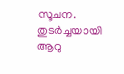സൂചന. തുടർച്ചയായി ആറു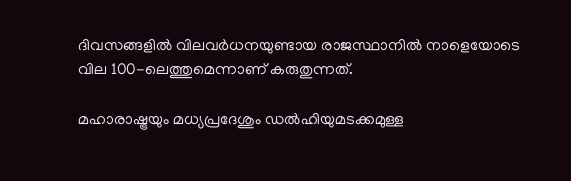ദിവസങ്ങളിൽ വിലവർധനയുണ്ടായ രാജസ്ഥാനിൽ നാളെയോടെ വില 100-ലെത്തുമെന്നാണ് കരുതുന്നത്.

മഹാരാഷ്ട്രയും മധ്യപ്രദേശും ഡൽഹിയുമടക്കമുള്ള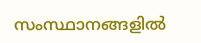സംസ്ഥാനങ്ങളിൽ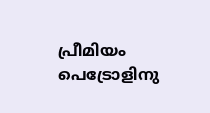പ്രീമിയം പെട്രോളിനു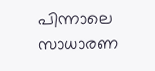പിന്നാലെ സാധാരണ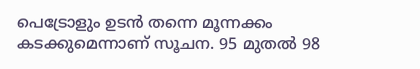പെട്രോളും ഉടൻ തന്നെ മൂന്നക്കം കടക്കുമെന്നാണ് സൂചന. 95 മുതൽ 98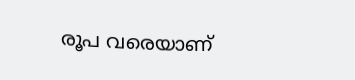രൂപ വരെയാണ്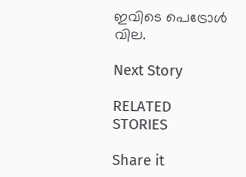ഇവിടെ പെട്രോൾ വില.

Next Story

RELATED STORIES

Share it